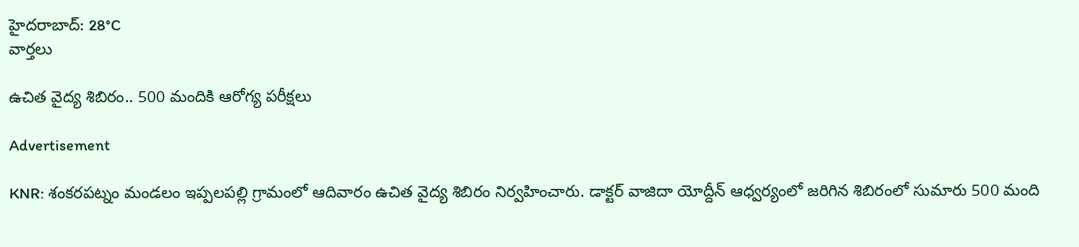హైదరాబాద్: 28°C
వార్తలు

ఉచిత వైద్య శిబిరం.. 500 మందికి ఆరోగ్య పరీక్షలు

Advertisement

KNR: శంకరపట్నం మండలం ఇప్పలపల్లి గ్రామంలో ఆదివారం ఉచిత వైద్య శిబిరం నిర్వహించారు. డాక్టర్ వాజిదా యోద్దీన్ ఆధ్వర్యంలో జరిగిన శిబిరంలో సుమారు 500 మంది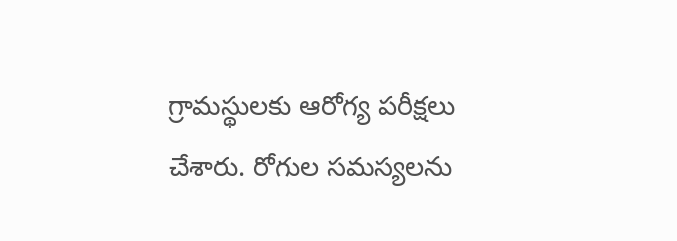గ్రామస్థులకు ఆరోగ్య పరీక్షలు చేశారు. రోగుల సమస్యలను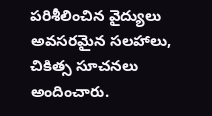పరిశీలించిన వైద్యులు అవసరమైన సలహాలు, చికిత్స సూచనలు అందించారు.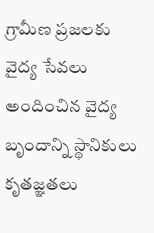గ్రామీణ ప్రజలకు వైద్య సేవలు అందించిన వైద్య బృందాన్ని స్థానికులు కృతజ్ఞతలు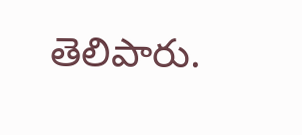తెలిపారు.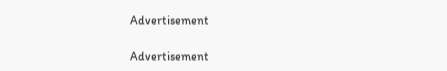Advertisement

Advertisement